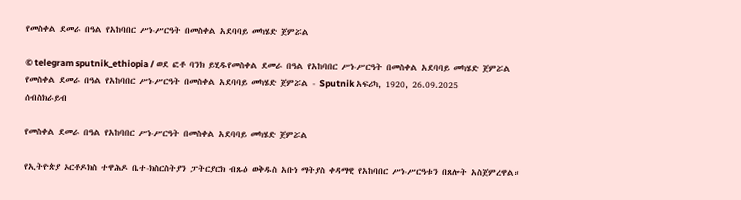የመስቀል ደመራ በዓል የአከባበር ሥነ-ሥርዓት በመስቀል አደባባይ መካሄድ ጀምሯል

© telegram sputnik_ethiopia / ወደ ፎቶ ባንክ ይሂዱየመስቀል ደመራ በዓል የአከባበር ሥነ-ሥርዓት በመስቀል አደባባይ መካሄድ ጀምሯል
የመስቀል ደመራ በዓል የአከባበር ሥነ-ሥርዓት በመስቀል አደባባይ መካሄድ ጀምሯል - Sputnik አፍሪካ, 1920, 26.09.2025
ሰብስክራይብ

የመስቀል ደመራ በዓል የአከባበር ሥነ-ሥርዓት በመስቀል አደባባይ መካሄድ ጀምሯል

የኢትዮጵያ ኦርቶዶክስ ተዋሕዶ ቤተ-ክስርስትያን ፓትርያርክ ብጹዕ ወቅዱስ አቡነ ማትያስ ቀዳማዊ የአከባበር ሥነ-ሥርዓቱን በጸሎት አስጀምረዋል።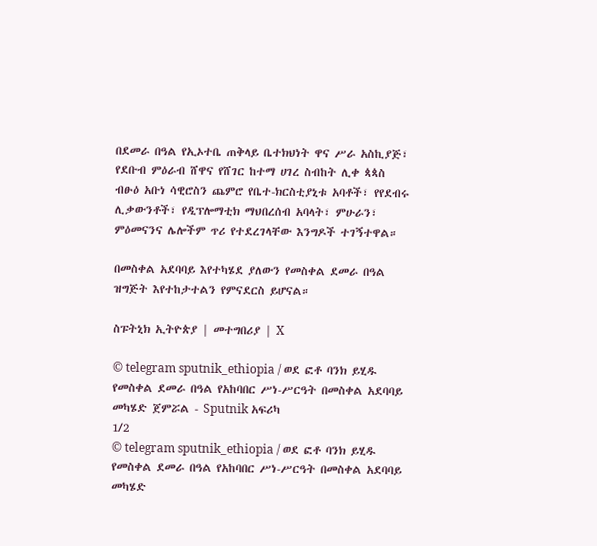በደመራ በዓል የኢኦተቤ ጠቅላይ ቤተክህነት ዋና ሥራ አስኪያጅ፣ የደቡብ ምዕራብ ሸዋና የሸገር ከተማ ሀገረ ስብከት ሊቀ ጳጳስ ብፁዕ አቡነ ሳዊሮስን ጨምሮ የቤተ-ክርስቲያኒቱ አባቶች፣ የየደብሩ ሊቃውንቶች፣ የዲፕሎማቲክ ማህበረሰብ አባላት፣ ምሁራን፣ ምዕመናንና ሌሎችም ጥሪ የተደረገላቸው እንግዶች ተገኝተዋል።

በመስቀል አደባባይ እየተካሄደ ያለውን የመስቀል ደመራ በዓል ዝግጅት እየተከታተልን የምናደርስ ይሆናል።

ስፑትኒክ ኢትዮጵያ | መተግበሪያ | X

© telegram sputnik_ethiopia / ወደ ፎቶ ባንክ ይሂዱ
የመስቀል ደመራ በዓል የአከባበር ሥነ-ሥርዓት በመስቀል አደባባይ መካሄድ ጀምሯል - Sputnik አፍሪካ
1/2
© telegram sputnik_ethiopia / ወደ ፎቶ ባንክ ይሂዱ
የመስቀል ደመራ በዓል የአከባበር ሥነ-ሥርዓት በመስቀል አደባባይ መካሄድ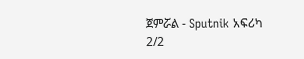ጀምሯል - Sputnik አፍሪካ
2/2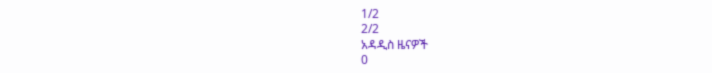1/2
2/2
አዳዲስ ዜናዎች
0